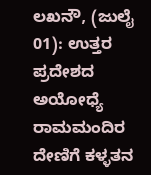ಲಖನೌ, (ಜುಲೈ 01): ಉತ್ತರ ಪ್ರದೇಶದ ಅಯೋಧ್ಯೆ ರಾಮಮಂದಿರ ದೇಣಿಗೆ ಕಳ್ಳತನ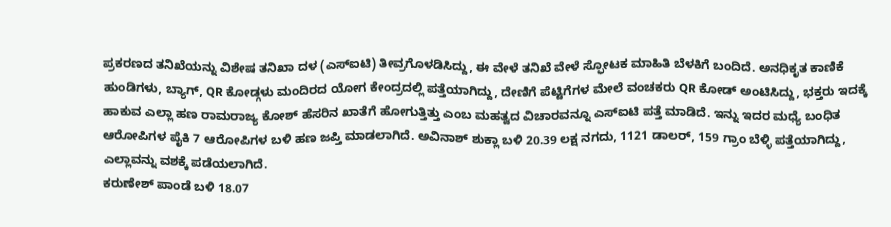ಪ್ರಕರಣದ ತನಿಖೆಯನ್ನು ವಿಶೇಷ ತನಿಖಾ ದಳ (ಎಸ್ಐಟಿ) ತೀವ್ರಗೊಳಡಿಸಿದ್ದು, ಈ ವೇಳೆ ತನಿಖೆ ವೇಳೆ ಸ್ಫೋಟಕ ಮಾಹಿತಿ ಬೆಳಕಿಗೆ ಬಂದಿದೆ. ಅನಧಿಕೃತ ಕಾಣಿಕೆ ಹುಂಡಿಗಳು, ಬ್ಯಾಗ್, QR ಕೋಡ್ಗಳು ಮಂದಿರದ ಯೋಗ ಕೇಂದ್ರದಲ್ಲಿ ಪತ್ತೆಯಾಗಿದ್ದು, ದೇಣಿಗೆ ಪೆಟ್ಟಿಗೆಗಳ ಮೇಲೆ ವಂಚಕರು QR ಕೋಡ್ ಅಂಟಿಸಿದ್ದು, ಭಕ್ತರು ಇದಕ್ಕೆ ಹಾಕುವ ಎಲ್ಲಾ ಹಣ ರಾಮರಾಜ್ಯ ಕೋಶ್ ಹೆಸರಿನ ಖಾತೆಗೆ ಹೋಗುತ್ತಿತ್ತು ಎಂಬ ಮಹತ್ವದ ವಿಚಾರವನ್ನೂ ಎಸ್ಐಟಿ ಪತ್ತೆ ಮಾಡಿದೆ. ಇನ್ನು ಇದರ ಮಧ್ಯೆ ಬಂಧಿತ ಆರೋಪಿಗಳ ಪೈಕಿ 7 ಆರೋಪಿಗಳ ಬಳಿ ಹಣ ಜಪ್ತಿ ಮಾಡಲಾಗಿದೆ. ಅವಿನಾಶ್ ಶುಕ್ಲಾ ಬಳಿ 20.39 ಲಕ್ಷ ನಗದು, 1121 ಡಾಲರ್, 159 ಗ್ರಾಂ ಬೆಳ್ಳಿ ಪತ್ತೆಯಾಗಿದ್ದು, ಎಲ್ಲಾವನ್ನು ವಶಕ್ಕೆ ಪಡೆಯಲಾಗಿದೆ.
ಕರುಣೇಶ್ ಪಾಂಡೆ ಬಳಿ 18.07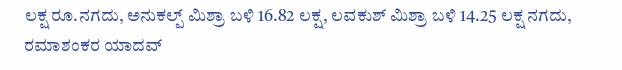ಲಕ್ಷ ರೂ.ನಗದು, ಅನುಕಲ್ಪ್ ಮಿಶ್ರಾ ಬಳಿ 16.82 ಲಕ್ಷ, ಲವಕುಶ್ ಮಿಶ್ರಾ ಬಳಿ 14.25 ಲಕ್ಷ ನಗದು, ರಮಾಶಂಕರ ಯಾದವ್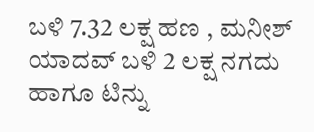ಬಳಿ 7.32 ಲಕ್ಷ ಹಣ , ಮನೀಶ್ ಯಾದವ್ ಬಳಿ 2 ಲಕ್ಷ ನಗದು ಹಾಗೂ ಟಿನ್ನು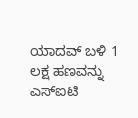ಯಾದವ್ ಬಳಿ 1 ಲಕ್ಷ ಹಣವನ್ನು ಎಸ್ಐಟಿ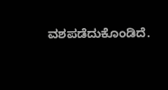ವಶಪಡೆದುಕೊಂಡಿದೆ.